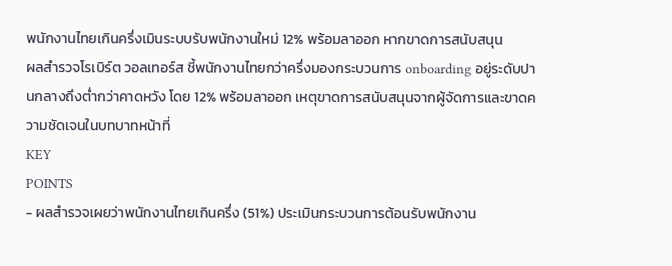พนักงานไทยเกินครึ่งเมินระบบรับพนักงานใหม่ 12% พร้อมลาออก หากขาดการสนับสนุน
ผลสำรวจโรเบิร์ต วอลเทอร์ส ชี้พนักงานไทยกว่าครึ่งมองกระบวนการ onboarding อยู่ระดับปานกลางถึงต่ำกว่าคาดหวัง โดย 12% พร้อมลาออก เหตุขาดการสนับสนุนจากผู้จัดการและขาดความชัดเจนในบทบาทหน้าที่
KEY
POINTS
- ผลสำรวจเผยว่าพนักงานไทยเกินครึ่ง (51%) ประเมินกระบวนการต้อนรับพนักงาน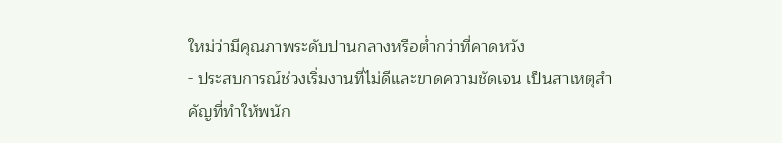ใหม่ว่ามีคุณภาพระดับปานกลางหรือต่ำกว่าที่คาดหวัง
- ประสบการณ์ช่วงเริ่มงานที่ไม่ดีและขาดความชัดเจน เป็นสาเหตุสำคัญที่ทำให้พนัก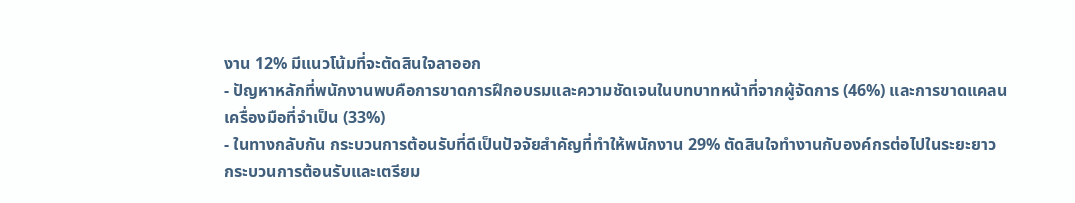งาน 12% มีแนวโน้มที่จะตัดสินใจลาออก
- ปัญหาหลักที่พนักงานพบคือการขาดการฝึกอบรมและความชัดเจนในบทบาทหน้าที่จากผู้จัดการ (46%) และการขาดแคลนเครื่องมือที่จำเป็น (33%)
- ในทางกลับกัน กระบวนการต้อนรับที่ดีเป็นปัจจัยสำคัญที่ทำให้พนักงาน 29% ตัดสินใจทำงานกับองค์กรต่อไปในระยะยาว
กระบวนการต้อนรับและเตรียม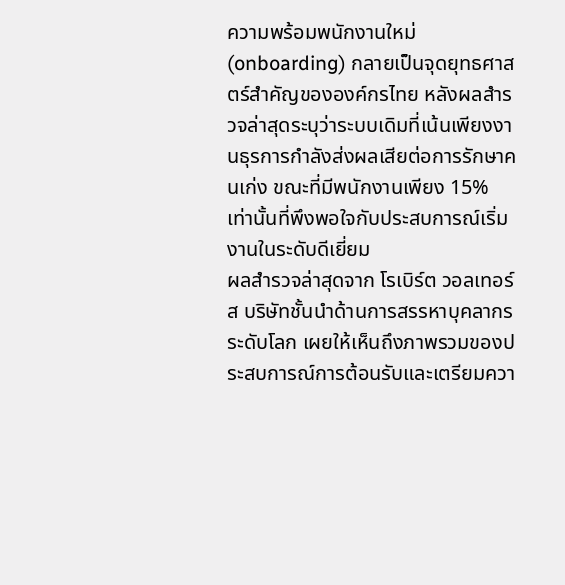ความพร้อมพนักงานใหม่ (onboarding) กลายเป็นจุดยุทธศาสตร์สำคัญขององค์กรไทย หลังผลสำรวจล่าสุดระบุว่าระบบเดิมที่เน้นเพียงงานธุรการกำลังส่งผลเสียต่อการรักษาคนเก่ง ขณะที่มีพนักงานเพียง 15% เท่านั้นที่พึงพอใจกับประสบการณ์เริ่มงานในระดับดีเยี่ยม
ผลสำรวจล่าสุดจาก โรเบิร์ต วอลเทอร์ส บริษัทชั้นนำด้านการสรรหาบุคลากรระดับโลก เผยให้เห็นถึงภาพรวมของประสบการณ์การต้อนรับและเตรียมควา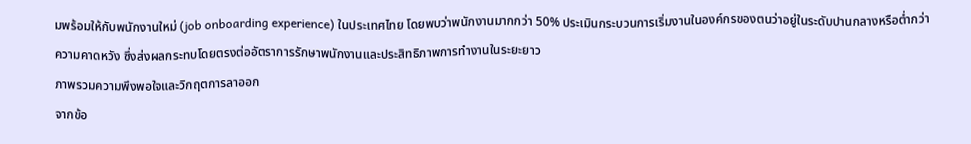มพร้อมให้กับพนักงานใหม่ (job onboarding experience) ในประเทศไทย โดยพบว่าพนักงานมากกว่า 50% ประเมินกระบวนการเริ่มงานในองค์กรของตนว่าอยู่ในระดับปานกลางหรือต่ำกว่าความคาดหวัง ซึ่งส่งผลกระทบโดยตรงต่ออัตราการรักษาพนักงานและประสิทธิภาพการทำงานในระยะยาว
ภาพรวมความพึงพอใจและวิกฤตการลาออก
จากข้อ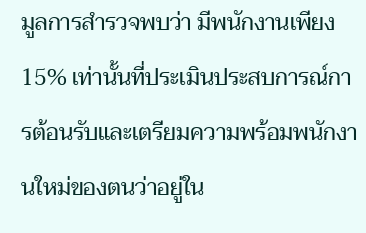มูลการสำรวจพบว่า มีพนักงานเพียง 15% เท่านั้นที่ประเมินประสบการณ์การต้อนรับและเตรียมความพร้อมพนักงานใหม่ของตนว่าอยู่ใน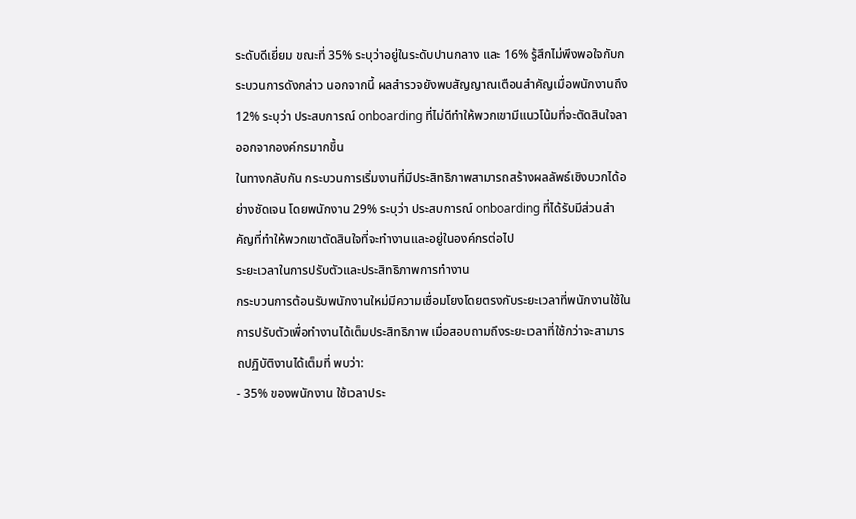ระดับดีเยี่ยม ขณะที่ 35% ระบุว่าอยู่ในระดับปานกลาง และ 16% รู้สึกไม่พึงพอใจกับกระบวนการดังกล่าว นอกจากนี้ ผลสำรวจยังพบสัญญาณเตือนสำคัญเมื่อพนักงานถึง 12% ระบุว่า ประสบการณ์ onboarding ที่ไม่ดีทำให้พวกเขามีแนวโน้มที่จะตัดสินใจลาออกจากองค์กรมากขึ้น
ในทางกลับกัน กระบวนการเริ่มงานที่มีประสิทธิภาพสามารถสร้างผลลัพธ์เชิงบวกได้อย่างชัดเจน โดยพนักงาน 29% ระบุว่า ประสบการณ์ onboarding ที่ได้รับมีส่วนสำคัญที่ทำให้พวกเขาตัดสินใจที่จะทำงานและอยู่ในองค์กรต่อไป
ระยะเวลาในการปรับตัวและประสิทธิภาพการทำงาน
กระบวนการต้อนรับพนักงานใหม่มีความเชื่อมโยงโดยตรงกับระยะเวลาที่พนักงานใช้ในการปรับตัวเพื่อทำงานได้เต็มประสิทธิภาพ เมื่อสอบถามถึงระยะเวลาที่ใช้กว่าจะสามารถปฏิบัติงานได้เต็มที่ พบว่า:
- 35% ของพนักงาน ใช้เวลาประ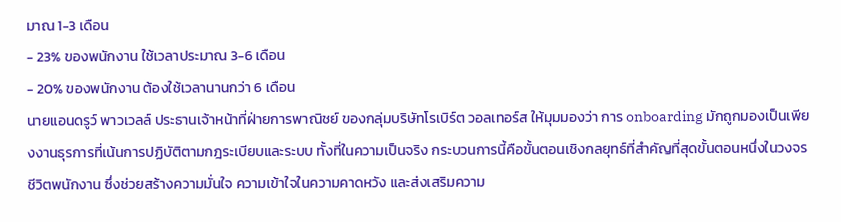มาณ 1-3 เดือน
- 23% ของพนักงาน ใช้เวลาประมาณ 3-6 เดือน
- 20% ของพนักงาน ต้องใช้เวลานานกว่า 6 เดือน
นายแอนดรูว์ พาวเวลล์ ประธานเจ้าหน้าที่ฝ่ายการพาณิชย์ ของกลุ่มบริษัทโรเบิร์ต วอลเทอร์ส ให้มุมมองว่า การ onboarding มักถูกมองเป็นเพียงงานธุรการที่เน้นการปฏิบัติตามกฎระเบียบและระบบ ทั้งที่ในความเป็นจริง กระบวนการนี้คือขั้นตอนเชิงกลยุทธ์ที่สำคัญที่สุดขั้นตอนหนึ่งในวงจรชีวิตพนักงาน ซึ่งช่วยสร้างความมั่นใจ ความเข้าใจในความคาดหวัง และส่งเสริมความ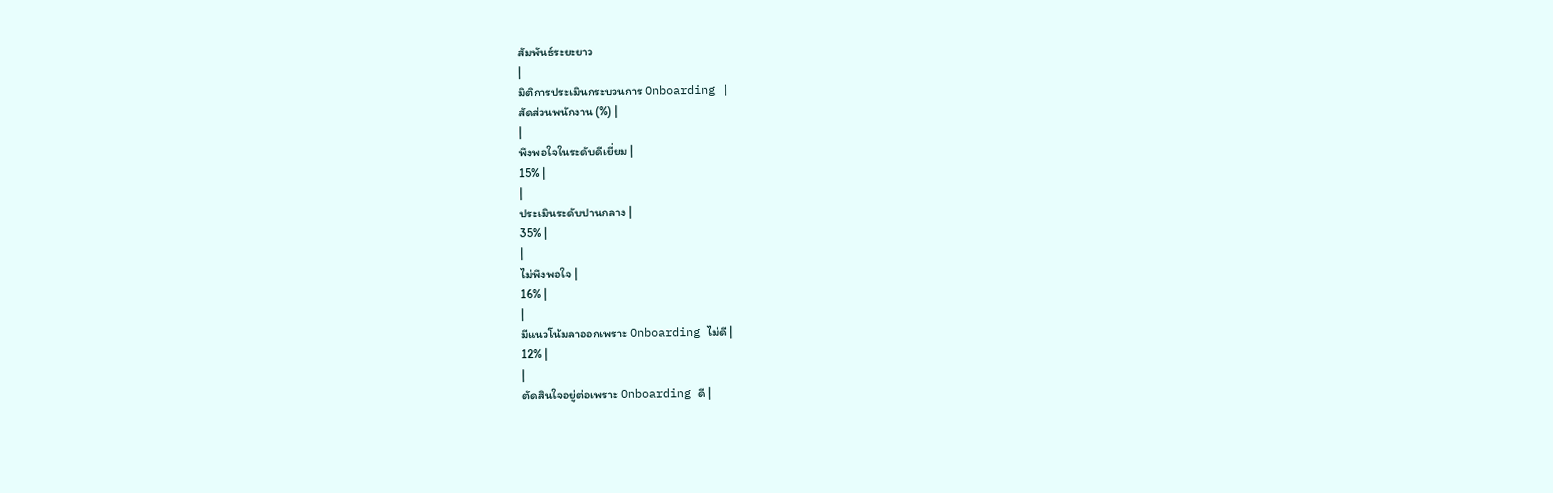สัมพันธ์ระยะยาว
|
มิติการประเมินกระบวนการ Onboarding |
สัดส่วนพนักงาน (%) |
|
พึงพอใจในระดับดีเยี่ยม |
15% |
|
ประเมินระดับปานกลาง |
35% |
|
ไม่พึงพอใจ |
16% |
|
มีแนวโน้มลาออกเพราะ Onboarding ไม่ดี |
12% |
|
ตัดสินใจอยู่ต่อเพราะ Onboarding ดี |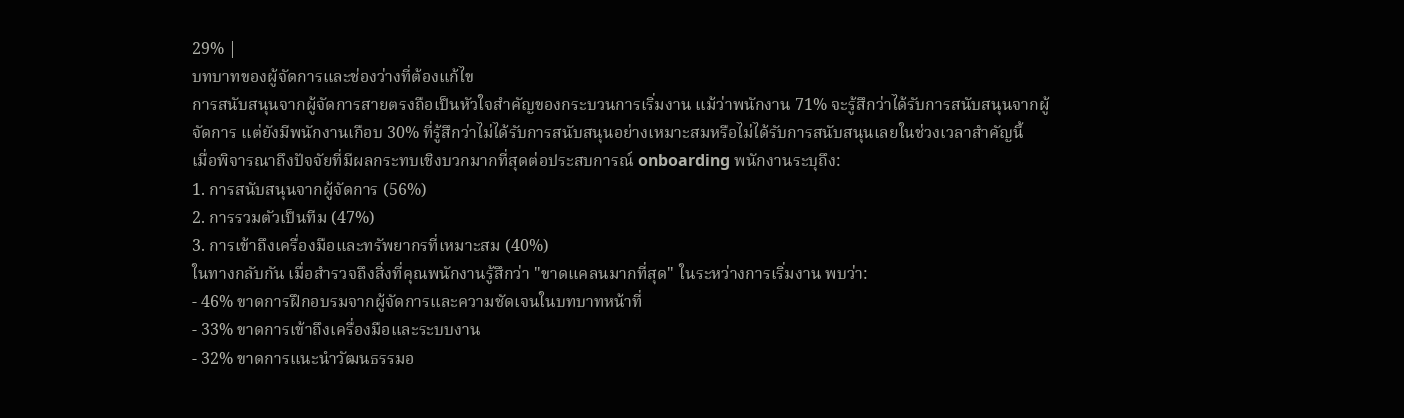29% |
บทบาทของผู้จัดการและช่องว่างที่ต้องแก้ไข
การสนับสนุนจากผู้จัดการสายตรงถือเป็นหัวใจสำคัญของกระบวนการเริ่มงาน แม้ว่าพนักงาน 71% จะรู้สึกว่าได้รับการสนับสนุนจากผู้จัดการ แต่ยังมีพนักงานเกือบ 30% ที่รู้สึกว่าไม่ได้รับการสนับสนุนอย่างเหมาะสมหรือไม่ได้รับการสนับสนุนเลยในช่วงเวลาสำคัญนี้
เมื่อพิจารณาถึงปัจจัยที่มีผลกระทบเชิงบวกมากที่สุดต่อประสบการณ์ onboarding พนักงานระบุถึง:
1. การสนับสนุนจากผู้จัดการ (56%)
2. การรวมตัวเป็นทีม (47%)
3. การเข้าถึงเครื่องมือและทรัพยากรที่เหมาะสม (40%)
ในทางกลับกัน เมื่อสำรวจถึงสิ่งที่คุณพนักงานรู้สึกว่า "ขาดแคลนมากที่สุด" ในระหว่างการเริ่มงาน พบว่า:
- 46% ขาดการฝึกอบรมจากผู้จัดการและความชัดเจนในบทบาทหน้าที่
- 33% ขาดการเข้าถึงเครื่องมือและระบบงาน
- 32% ขาดการแนะนำวัฒนธรรมอ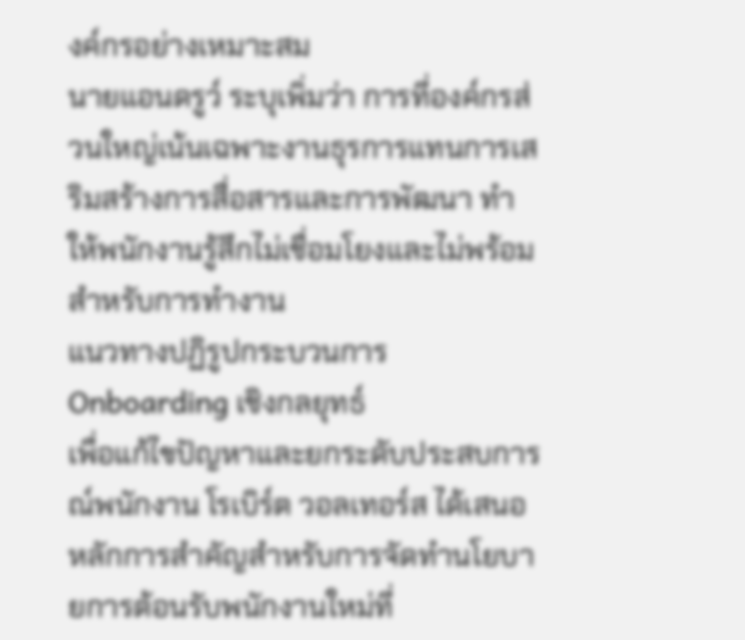งค์กรอย่างเหมาะสม
นายแอนดรูว์ ระบุเพิ่มว่า การที่องค์กรส่วนใหญ่เน้นเฉพาะงานธุรการแทนการเสริมสร้างการสื่อสารและการพัฒนา ทำให้พนักงานรู้สึกไม่เชื่อมโยงและไม่พร้อมสำหรับการทำงาน
แนวทางปฏิรูปกระบวนการ Onboarding เชิงกลยุทธ์
เพื่อแก้ไขปัญหาและยกระดับประสบการณ์พนักงาน โรเบิร์ต วอลเทอร์ส ได้เสนอหลักการสำคัญสำหรับการจัดทำนโยบายการต้อนรับพนักงานใหม่ที่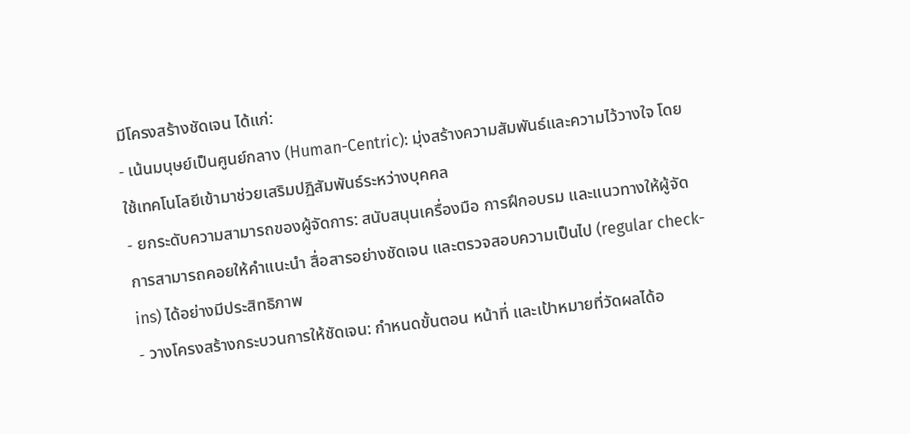มีโครงสร้างชัดเจน ได้แก่:
- เน้นมนุษย์เป็นศูนย์กลาง (Human-Centric): มุ่งสร้างความสัมพันธ์และความไว้วางใจ โดยใช้เทคโนโลยีเข้ามาช่วยเสริมปฏิสัมพันธ์ระหว่างบุคคล
- ยกระดับความสามารถของผู้จัดการ: สนับสนุนเครื่องมือ การฝึกอบรม และแนวทางให้ผู้จัดการสามารถคอยให้คำแนะนำ สื่อสารอย่างชัดเจน และตรวจสอบความเป็นไป (regular check-ins) ได้อย่างมีประสิทธิภาพ
- วางโครงสร้างกระบวนการให้ชัดเจน: กำหนดขั้นตอน หน้าที่ และเป้าหมายที่วัดผลได้อ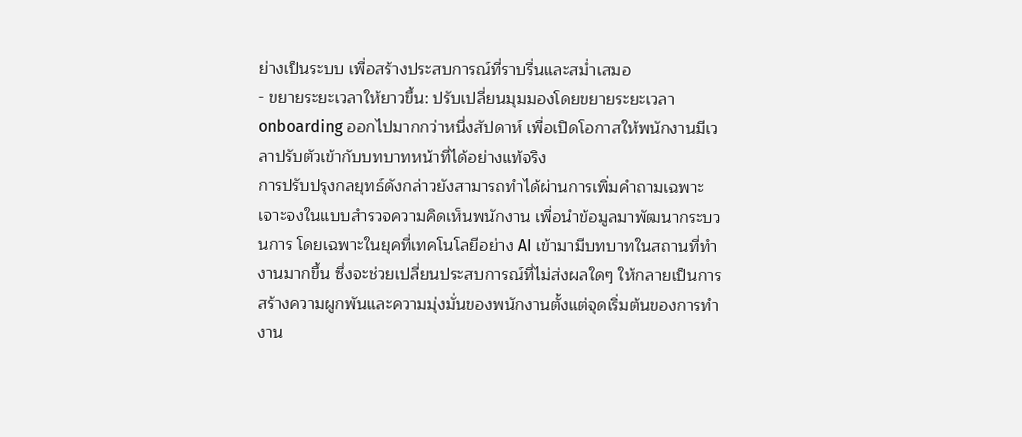ย่างเป็นระบบ เพื่อสร้างประสบการณ์ที่ราบรื่นและสม่ำเสมอ
- ขยายระยะเวลาให้ยาวขึ้น: ปรับเปลี่ยนมุมมองโดยขยายระยะเวลา onboarding ออกไปมากกว่าหนึ่งสัปดาห์ เพื่อเปิดโอกาสให้พนักงานมีเวลาปรับตัวเข้ากับบทบาทหน้าที่ได้อย่างแท้จริง
การปรับปรุงกลยุทธ์ดังกล่าวยังสามารถทำได้ผ่านการเพิ่มคำถามเฉพาะเจาะจงในแบบสำรวจความคิดเห็นพนักงาน เพื่อนำข้อมูลมาพัฒนากระบวนการ โดยเฉพาะในยุคที่เทคโนโลยีอย่าง AI เข้ามามีบทบาทในสถานที่ทำงานมากขึ้น ซึ่งจะช่วยเปลี่ยนประสบการณ์ที่ไม่ส่งผลใดๆ ให้กลายเป็นการสร้างความผูกพันและความมุ่งมั่นของพนักงานตั้งแต่จุดเริ่มต้นของการทำงาน